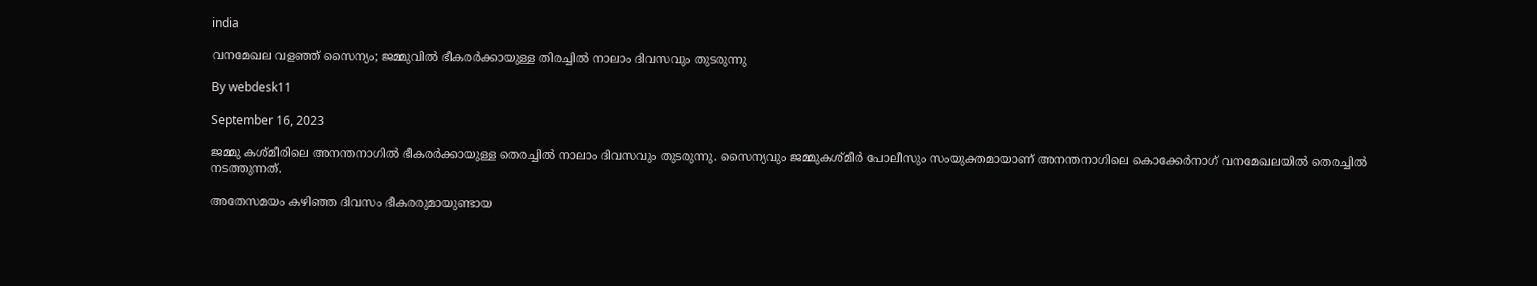india

വനമേഖല വളഞ്ഞ് സൈന്യം; ജമ്മുവില്‍ ഭീകരര്‍ക്കായുള്ള തിരച്ചില്‍ നാലാം ദിവസവും തുടരുന്നു

By webdesk11

September 16, 2023

ജമ്മു കശ്മീരിലെ അനന്തനാഗില്‍ ഭീകരര്‍ക്കായുള്ള തെരച്ചില്‍ നാലാം ദിവസവും തുടരുന്നു. സൈന്യവും ജമ്മുകശ്മീര്‍ പോലീസും സംയുക്തമായാണ് അനന്തനാഗിലെ കൊക്കേര്‍നാഗ് വനമേഖലയില്‍ തെരച്ചില്‍ നടത്തുന്നത്.

അതേസമയം കഴിഞ്ഞ ദിവസം ഭീകരരുമായുണ്ടായ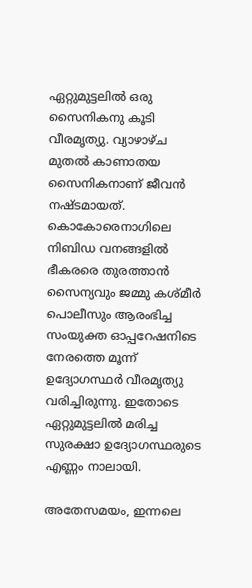ഏറ്റുമുട്ടലില്‍ ഒരു സൈനികനു കൂടി വീരമൃത്യു. വ്യാഴാഴ്ച മുതല്‍ കാണാതയ സൈനികനാണ് ജീവന്‍ നഷ്ടമായത്. കൊകോരെനാഗിലെ നിബിഡ വനങ്ങളില്‍ ഭീകരരെ തുരത്താന്‍ സൈന്യവും ജമ്മു കശ്മീര്‍ പൊലീസും ആരംഭിച്ച സംയുക്ത ഓപ്പറേഷനിടെ നേരത്തെ മൂന്ന് ഉദ്യോഗസ്ഥര്‍ വീരമൃത്യു വരിച്ചിരുന്നു. ഇതോടെ ഏറ്റുമുട്ടലില്‍ മരിച്ച സുരക്ഷാ ഉദ്യോഗസ്ഥരുടെ എണ്ണം നാലായി.

അതേസമയം, ഇന്നലെ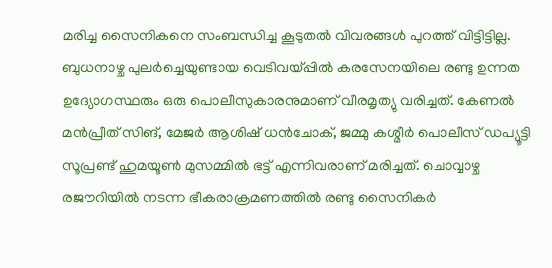മരിച്ച സൈനികനെ സംബന്ധിച്ച കൂടുതല്‍ വിവരങ്ങള്‍ പുറത്ത് വിട്ടിട്ടില്ല. ബുധനാഴ്ച പുലര്‍ച്ചെയുണ്ടായ വെടിവയ്പ്പില്‍ കരസേനയിലെ രണ്ടു ഉന്നത ഉദ്യോഗസ്ഥരും ഒരു പൊലീസുകാരനുമാണ് വീരമൃത്യു വരിച്ചത്. കേണല്‍ മന്‍പ്രീത് സിങ്, മേജര്‍ ആശിഷ് ധന്‍ചോക്, ജമ്മു കശ്മീര്‍ പൊലീസ് ഡപ്യൂട്ടി സൂപ്രണ്ട് ഹുമയൂണ്‍ മുസമ്മില്‍ ഭട്ട് എന്നിവരാണ് മരിച്ചത്. ചൊവ്വാഴ്ച രജൗറിയില്‍ നടന്ന ഭീകരാക്രമണത്തില്‍ രണ്ടു സൈനികര്‍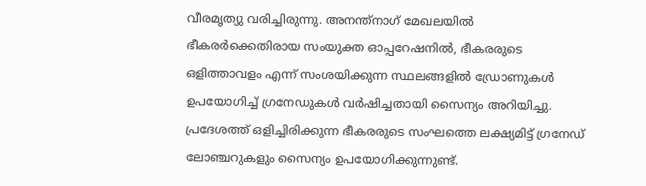വീരമൃത്യു വരിച്ചിരുന്നു. അനന്ത്‌നാഗ് മേഖലയില്‍ ഭീകരര്‍ക്കെതിരായ സംയുക്ത ഓപ്പറേഷനില്‍, ഭീകരരുടെ ഒളിത്താവളം എന്ന് സംശയിക്കുന്ന സ്ഥലങ്ങളില്‍ ഡ്രോണുകള്‍ ഉപയോഗിച്ച് ഗ്രനേഡുകള്‍ വര്‍ഷിച്ചതായി സൈന്യം അറിയിച്ചു. പ്രദേശത്ത് ഒളിച്ചിരിക്കുന്ന ഭീകരരുടെ സംഘത്തെ ലക്ഷ്യമിട്ട് ഗ്രനേഡ് ലോഞ്ചറുകളും സൈന്യം ഉപയോഗിക്കുന്നുണ്ട്.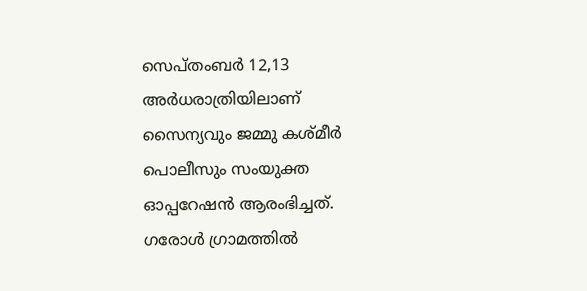സെപ്തംബര്‍ 12,13 അര്‍ധരാത്രിയിലാണ് സൈന്യവും ജമ്മു കശ്മീര്‍ പൊലീസും സംയുക്ത ഓപ്പറേഷന്‍ ആരംഭിച്ചത്. ഗരോള്‍ ഗ്രാമത്തില്‍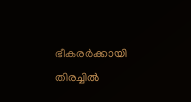ഭീകരര്‍ക്കായി തിരച്ചില്‍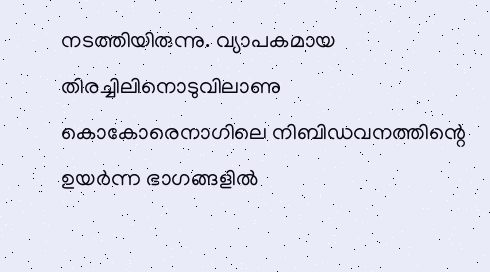നടത്തിയിരുന്നു. വ്യാപകമായ തിരച്ചിലിനൊടുവിലാണു കൊകോരെനാഗിലെ നിബിഡവനത്തിന്റെ ഉയര്‍ന്ന ഭാഗങ്ങളില്‍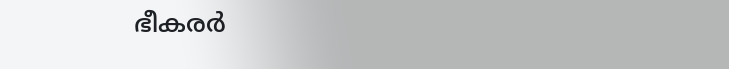ഭീകരര്‍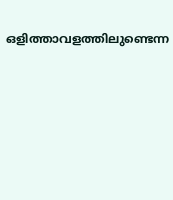ഒളിത്താവളത്തിലുണ്ടെന്ന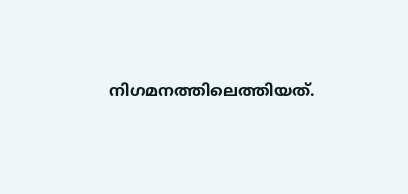നിഗമനത്തിലെത്തിയത്.